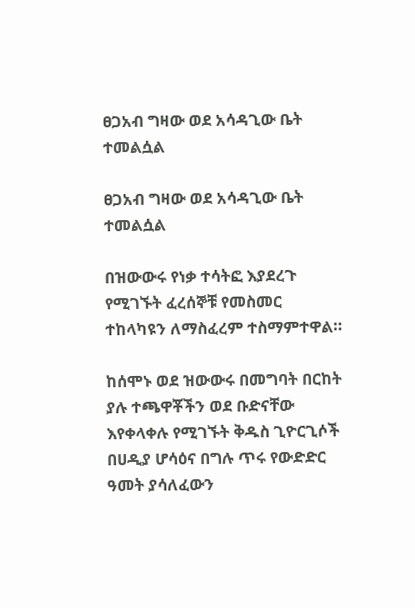ፀጋአብ ግዛው ወደ አሳዳጊው ቤት ተመልሷል

ፀጋአብ ግዛው ወደ አሳዳጊው ቤት ተመልሷል

በዝውውሩ የነቃ ተሳትፎ እያደረጉ የሚገኙት ፈረሰኞቹ የመስመር ተከላካዩን ለማስፈረም ተስማምተዋል።

ከሰሞኑ ወደ ዝውውሩ በመግባት በርከት ያሉ ተጫዋቾችን ወደ ቡድናቸው እየቀላቀሉ የሚገኙት ቅዱስ ጊዮርጊሶች በሀዲያ ሆሳዕና በግሉ ጥሩ የውድድር ዓመት ያሳለፈውን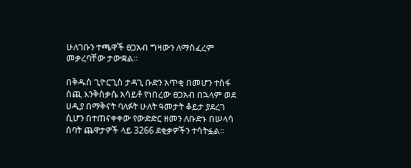ሁለገቡን ተጫዋች ፀጋአብ ግዛውን ለማስፈረም መቃረባቸው ታውቋል።

በቅዱስ ጊዮርጊስ ታዳጊ ቡድን አጥቂ በመሆን ተስፋ ሰጪ እንቅስቃሴ አሳይቶ የነበረው ፀጋአብ በኋላም ወደ ሀዲያ በማቅናት ባለፉት ሁለት ዓመታት ቆይታ ያደረገ ሲሆን በተጠናቀቀው የውድድር ዘመን ለቡድኑ በሠላሳ ሰባት ጨዋታዎች ላይ 3266 ደቂቃዎችን ተሳትፏል።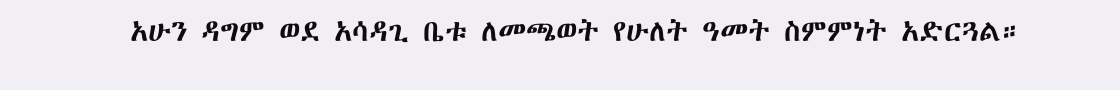አሁን ዳግም ወደ አሳዳጊ ቤቱ ለመጫወት የሁለት ዓመት ስምምነት አድርጓል።